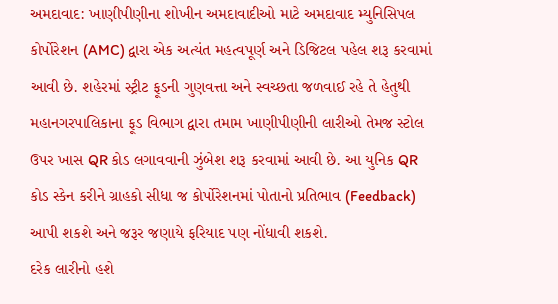અમદાવાદ: ખાણીપીણીના શોખીન અમદાવાદીઓ માટે અમદાવાદ મ્યુનિસિપલ કોર્પોરેશન (AMC) દ્વારા એક અત્યંત મહત્વપૂર્ણ અને ડિજિટલ પહેલ શરૂ કરવામાં આવી છે. શહેરમાં સ્ટ્રીટ ફૂડની ગુણવત્તા અને સ્વચ્છતા જળવાઈ રહે તે હેતુથી મહાનગરપાલિકાના ફૂડ વિભાગ દ્વારા તમામ ખાણીપીણીની લારીઓ તેમજ સ્ટોલ ઉપર ખાસ QR કોડ લગાવવાની ઝુંબેશ શરૂ કરવામાં આવી છે. આ યુનિક QR કોડ સ્કેન કરીને ગ્રાહકો સીધા જ કોર્પોરેશનમાં પોતાનો પ્રતિભાવ (Feedback) આપી શકશે અને જરૂર જણાયે ફરિયાદ પણ નોંધાવી શકશે.
દરેક લારીનો હશે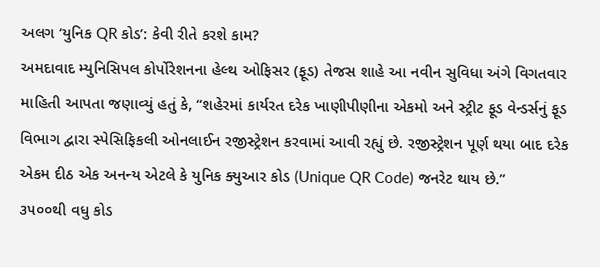અલગ ‘યુનિક QR કોડ’: કેવી રીતે કરશે કામ?
અમદાવાદ મ્યુનિસિપલ કોર્પોરેશનના હેલ્થ ઓફિસર (ફૂડ) તેજસ શાહે આ નવીન સુવિધા અંગે વિગતવાર માહિતી આપતા જણાવ્યું હતું કે, “શહેરમાં કાર્યરત દરેક ખાણીપીણીના એકમો અને સ્ટ્રીટ ફૂડ વેન્ડર્સનું ફૂડ વિભાગ દ્વારા સ્પેસિફિકલી ઓનલાઈન રજીસ્ટ્રેશન કરવામાં આવી રહ્યું છે. રજીસ્ટ્રેશન પૂર્ણ થયા બાદ દરેક એકમ દીઠ એક અનન્ય એટલે કે યુનિક ક્યુઆર કોડ (Unique QR Code) જનરેટ થાય છે.”
૩૫૦૦થી વધુ કોડ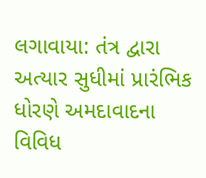લગાવાયા: તંત્ર દ્વારા અત્યાર સુધીમાં પ્રારંભિક ધોરણે અમદાવાદના વિવિધ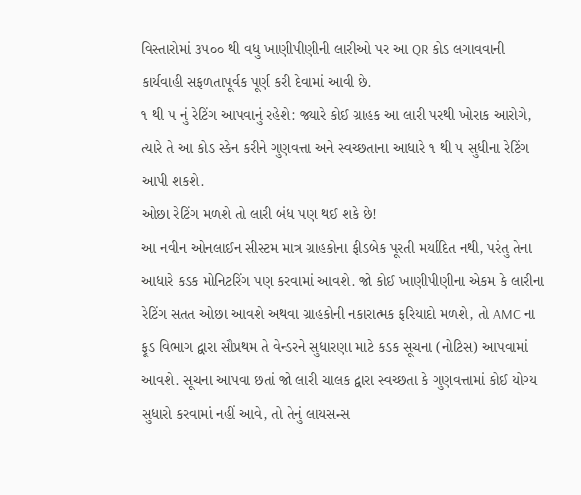વિસ્તારોમાં ૩૫૦૦ થી વધુ ખાણીપીણીની લારીઓ પર આ QR કોડ લગાવવાની કાર્યવાહી સફળતાપૂર્વક પૂર્ણ કરી દેવામાં આવી છે.
૧ થી ૫ નું રેટિંગ આપવાનું રહેશે: જ્યારે કોઈ ગ્રાહક આ લારી પરથી ખોરાક આરોગે, ત્યારે તે આ કોડ સ્કેન કરીને ગુણવત્તા અને સ્વચ્છતાના આધારે ૧ થી ૫ સુધીના રેટિંગ આપી શકશે.
ઓછા રેટિંગ મળશે તો લારી બંધ પણ થઈ શકે છે!
આ નવીન ઓનલાઈન સીસ્ટમ માત્ર ગ્રાહકોના ફીડબેક પૂરતી મર્યાદિત નથી, પરંતુ તેના આધારે કડક મોનિટરિંગ પણ કરવામાં આવશે. જો કોઈ ખાણીપીણીના એકમ કે લારીના રેટિંગ સતત ઓછા આવશે અથવા ગ્રાહકોની નકારાત્મક ફરિયાદો મળશે, તો AMC ના ફૂડ વિભાગ દ્વારા સૌપ્રથમ તે વેન્ડરને સુધારણા માટે કડક સૂચના (નોટિસ) આપવામાં આવશે. સૂચના આપવા છતાં જો લારી ચાલક દ્વારા સ્વચ્છતા કે ગુણવત્તામાં કોઈ યોગ્ય સુધારો કરવામાં નહીં આવે, તો તેનું લાયસન્સ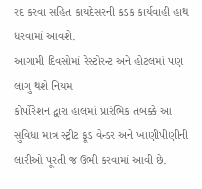રદ કરવા સહિત કાયદેસરની કડક કાર્યવાહી હાથ ધરવામાં આવશે.
આગામી દિવસોમાં રેસ્ટોરન્ટ અને હોટલમાં પણ લાગુ થશે નિયમ
કોર્પોરેશન દ્વારા હાલમાં પ્રારંભિક તબક્કે આ સુવિધા માત્ર સ્ટ્રીટ ફૂડ વેન્ડર અને ખાણીપીણીની લારીઓ પૂરતી જ ઉભી કરવામાં આવી છે.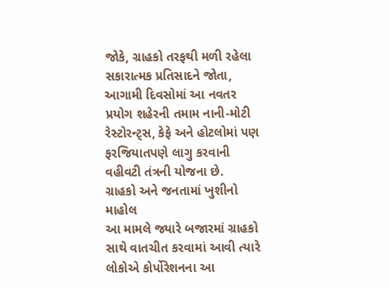જોકે, ગ્રાહકો તરફથી મળી રહેલા સકારાત્મક પ્રતિસાદને જોતા, આગામી દિવસોમાં આ નવતર પ્રયોગ શહેરની તમામ નાની-મોટી રેસ્ટોરન્ટ્સ, કેફે અને હોટલોમાં પણ ફરજિયાતપણે લાગુ કરવાની વહીવટી તંત્રની યોજના છે.
ગ્રાહકો અને જનતામાં ખુશીનો માહોલ
આ મામલે જ્યારે બજારમાં ગ્રાહકો સાથે વાતચીત કરવામાં આવી ત્યારે લોકોએ કોર્પોરેશનના આ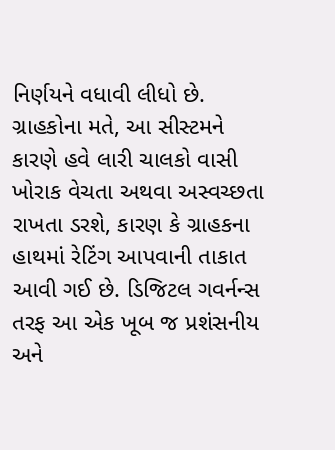નિર્ણયને વધાવી લીધો છે. ગ્રાહકોના મતે, આ સીસ્ટમને કારણે હવે લારી ચાલકો વાસી ખોરાક વેચતા અથવા અસ્વચ્છતા રાખતા ડરશે, કારણ કે ગ્રાહકના હાથમાં રેટિંગ આપવાની તાકાત આવી ગઈ છે. ડિજિટલ ગવર્નન્સ તરફ આ એક ખૂબ જ પ્રશંસનીય અને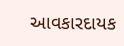આવકારદાયક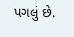પગલું છે.